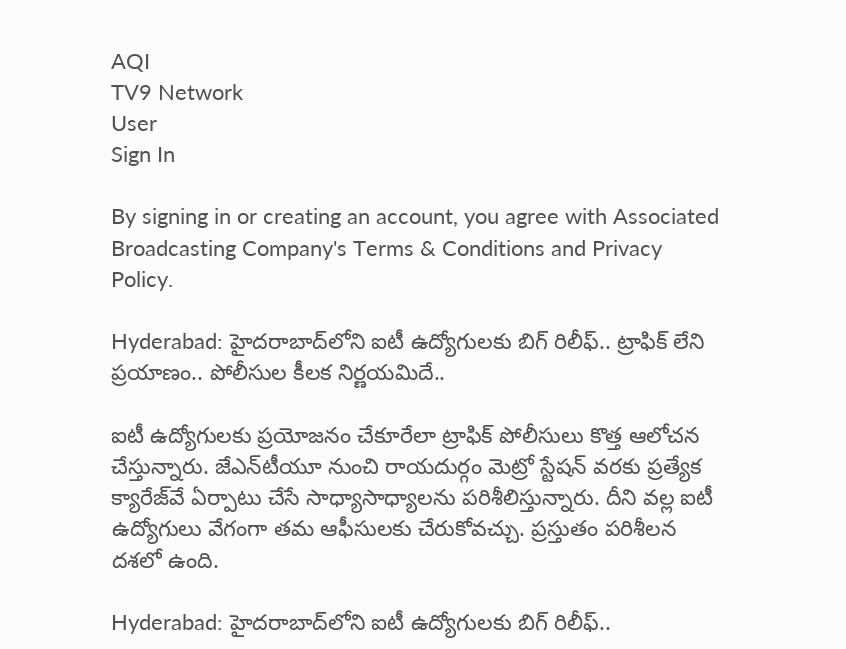AQI
TV9 Network
User
Sign In

By signing in or creating an account, you agree with Associated Broadcasting Company's Terms & Conditions and Privacy Policy.

Hyderabad: హైదరాబాద్‌లోని ఐటీ ఉద్యోగులకు బిగ్ రిలీఫ్.. ట్రాఫిక్ లేని ప్రయాణం.. పోలీసుల కీలక నిర్ణయమిదే..

ఐటీ ఉద్యోగులకు ప్రయోజనం చేకూరేలా ట్రాఫిక్ పోలీసులు కొత్త ఆలోచన చేస్తున్నారు. జేఎన్‌టీయూ నుంచి రాయదుర్గం మెట్రో స్టేషన్‌ వరకు ప్రత్యేక క్యారేజ్‌వే ఏర్పాటు చేసే సాధ్యాసాధ్యాలను పరిశీలిస్తున్నారు. దీని వల్ల ఐటీ ఉద్యోగులు వేగంగా తమ ఆఫీసులకు చేరుకోవచ్చు. ప్రస్తుతం పరిశీలన దశలో ఉంది.

Hyderabad: హైదరాబాద్‌లోని ఐటీ ఉద్యోగులకు బిగ్ రిలీఫ్..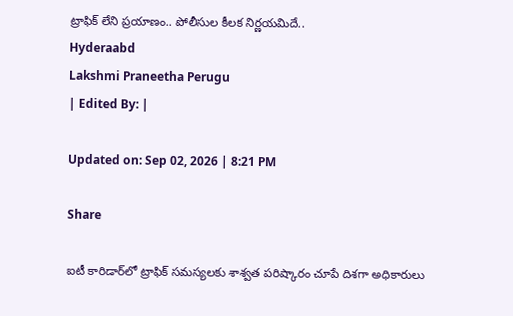ట్రాఫిక్ లేని ప్రయాణం.. పోలీసుల కీలక నిర్ణయమిదే..
Hyderaabd
Lakshmi Praneetha Perugu
| Edited By: |

Updated on: Sep 02, 2026 | 8:21 PM

Share

ఐటీ కారిడార్‌లో ట్రాఫిక్‌ సమస్యలకు శాశ్వత పరిష్కారం చూపే దిశగా అధికారులు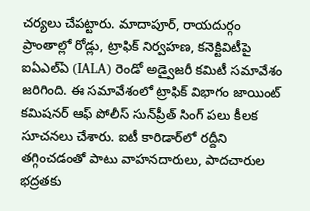చర్యలు చేపట్టారు. మాదాపూర్‌, రాయదుర్గం ప్రాంతాల్లో రోడ్లు, ట్రాఫిక్‌ నిర్వహణ, కనెక్టివిటీపై ఐఏఎల్‌ఏ (IALA) రెండో అడ్వైజరీ కమిటీ సమావేశం జరిగింది. ఈ సమావేశంలో ట్రాఫిక్‌ విభాగం జాయింట్‌ కమిషనర్‌ ఆఫ్‌ పోలీస్‌ సున్‌ప్రీత్‌ సింగ్‌ పలు కీలక సూచనలు చేశారు. ఐటీ కారిడార్‌లో రద్దీని తగ్గించడంతో పాటు వాహనదారులు, పాదచారుల భద్రతకు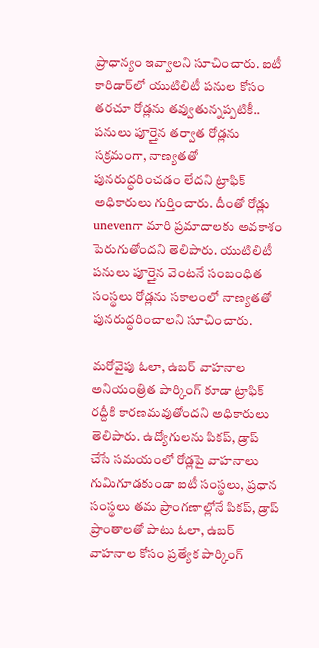ప్రాధాన్యం ఇవ్వాలని సూచించారు. ఐటీ కారిడార్‌లో యుటిలిటీ పనుల కోసం తరచూ రోడ్లను తవ్వుతున్నప్పటికీ.. పనులు పూర్తైన తర్వాత రోడ్లను సక్రమంగా, నాణ్యతతో పునరుద్ధరించడం లేదని ట్రాఫిక్‌ అధికారులు గుర్తించారు. దీంతో రోడ్లు unevenగా మారి ప్రమాదాలకు అవకాశం పెరుగుతోందని తెలిపారు. యుటిలిటీ పనులు పూర్తైన వెంటనే సంబంధిత సంస్థలు రోడ్లను సకాలంలో నాణ్యతతో పునరుద్ధరించాలని సూచించారు.

మరోవైపు ఓలా, ఉబర్‌ వాహనాల అనియంత్రిత పార్కింగ్‌ కూడా ట్రాఫిక్‌ రద్దీకి కారణమవుతోందని అధికారులు తెలిపారు. ఉద్యోగులను పికప్‌, డ్రాప్‌ చేసే సమయంలో రోడ్లపై వాహనాలు గుమిగూడకుండా ఐటీ సంస్థలు, ప్రధాన సంస్థలు తమ ప్రాంగణాల్లోనే పికప్‌, డ్రాప్‌ ప్రాంతాలతో పాటు ఓలా, ఉబర్‌ వాహనాల కోసం ప్రత్యేక పార్కింగ్‌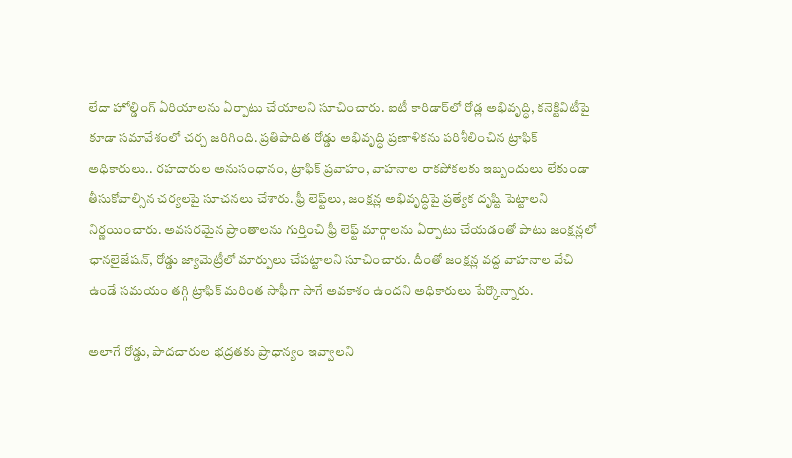లేదా హోల్డింగ్‌ ఏరియాలను ఏర్పాటు చేయాలని సూచించారు. ఐటీ కారిడార్‌లో రోడ్ల అభివృద్ధి, కనెక్టివిటీపై కూడా సమావేశంలో చర్చ జరిగింది. ప్రతిపాదిత రోడ్డు అభివృద్ధి ప్రణాళికను పరిశీలించిన ట్రాఫిక్‌ అధికారులు.. రహదారుల అనుసంధానం, ట్రాఫిక్‌ ప్రవాహం, వాహనాల రాకపోకలకు ఇబ్బందులు లేకుండా తీసుకోవాల్సిన చర్యలపై సూచనలు చేశారు. ఫ్రీ లెఫ్ట్‌లు, జంక్షన్ల అభివృద్ధిపై ప్రత్యేక దృష్టి పెట్టాలని నిర్ణయించారు. అవసరమైన ప్రాంతాలను గుర్తించి ఫ్రీ లెఫ్ట్‌ మార్గాలను ఏర్పాటు చేయడంతో పాటు జంక్షన్లలో ఛానలైజేషన్‌, రోడ్డు జ్యామెట్రీలో మార్పులు చేపట్టాలని సూచించారు. దీంతో జంక్షన్ల వద్ద వాహనాల వేచి ఉండే సమయం తగ్గి ట్రాఫిక్‌ మరింత సాఫీగా సాగే అవకాశం ఉందని అధికారులు పేర్కొన్నారు.

అలాగే రోడ్డు, పాదచారుల భద్రతకు ప్రాధాన్యం ఇవ్వాలని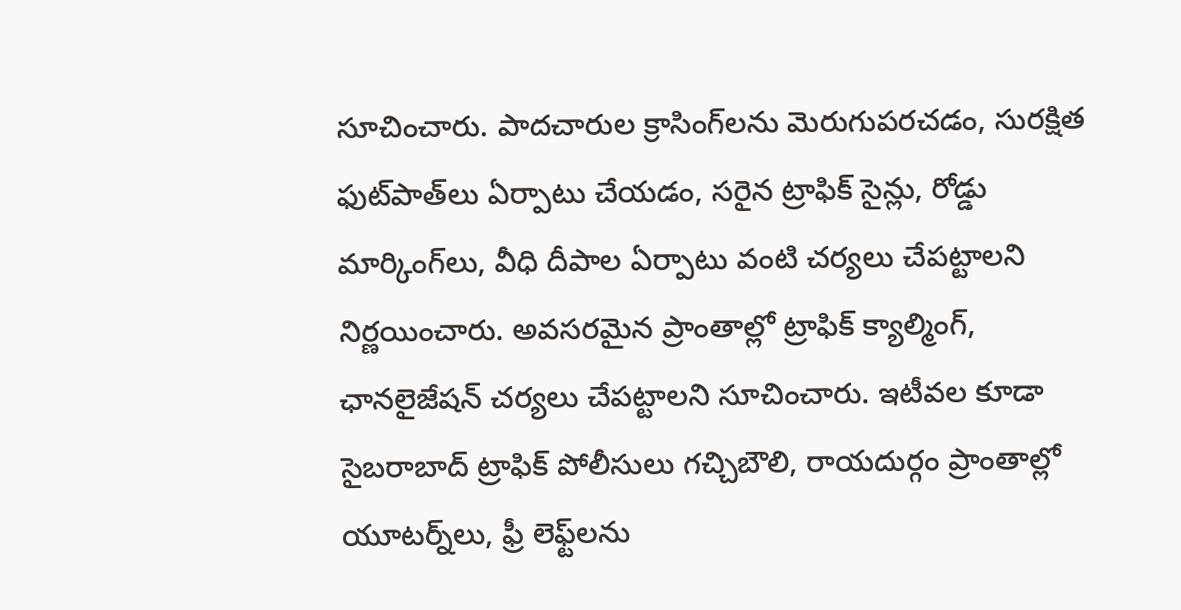సూచించారు. పాదచారుల క్రాసింగ్‌లను మెరుగుపరచడం, సురక్షిత ఫుట్‌పాత్‌లు ఏర్పాటు చేయడం, సరైన ట్రాఫిక్‌ సైన్లు, రోడ్డు మార్కింగ్‌లు, వీధి దీపాల ఏర్పాటు వంటి చర్యలు చేపట్టాలని నిర్ణయించారు. అవసరమైన ప్రాంతాల్లో ట్రాఫిక్‌ క్యాల్మింగ్‌, ఛానలైజేషన్‌ చర్యలు చేపట్టాలని సూచించారు. ఇటీవల కూడా సైబరాబాద్‌ ట్రాఫిక్‌ పోలీసులు గచ్చిబౌలి, రాయదుర్గం ప్రాంతాల్లో యూటర్న్‌లు, ఫ్రీ లెఫ్ట్‌లను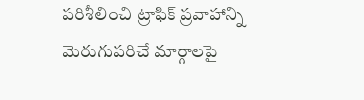పరిశీలించి ట్రాఫిక్‌ ప్రవాహాన్ని మెరుగుపరిచే మార్గాలపై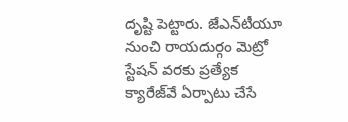దృష్టి పెట్టారు. జేఎన్‌టీయూ నుంచి రాయదుర్గం మెట్రో స్టేషన్‌ వరకు ప్రత్యేక క్యారేజ్‌వే ఏర్పాటు చేసే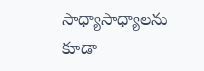సాధ్యాసాధ్యాలను కూడా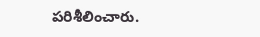పరిశీలించారు.